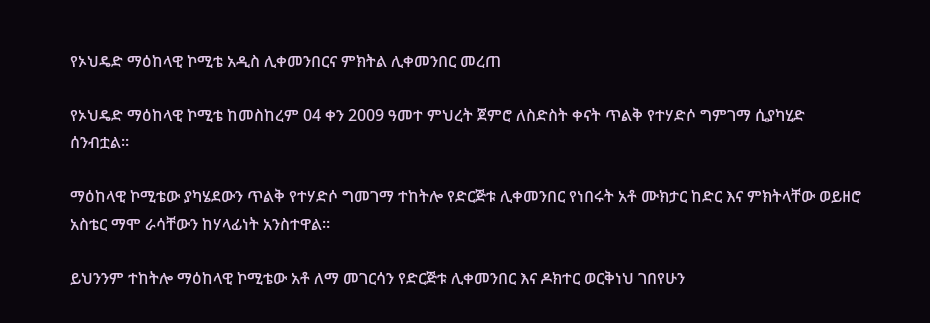የኦህዴድ ማዕከላዊ ኮሚቴ አዲስ ሊቀመንበርና ምክትል ሊቀመንበር መረጠ

የኦህዴድ ማዕከላዊ ኮሚቴ ከመስከረም 04 ቀን 2009 ዓመተ ምህረት ጀምሮ ለስድስት ቀናት ጥልቅ የተሃድሶ ግምገማ ሲያካሂድ ሰንብቷል።

ማዕከላዊ ኮሚቴው ያካሄደውን ጥልቅ የተሃድሶ ግመገማ ተከትሎ የድርጅቱ ሊቀመንበር የነበሩት አቶ ሙክታር ከድር እና ምክትላቸው ወይዘሮ አስቴር ማሞ ራሳቸውን ከሃላፊነት አንስተዋል።

ይህንንም ተከትሎ ማዕከላዊ ኮሚቴው አቶ ለማ መገርሳን የድርጅቱ ሊቀመንበር እና ዶክተር ወርቅነህ ገበየሁን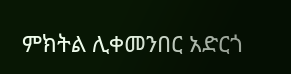ምክትል ሊቀመንበር አድርጎ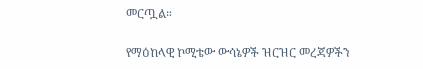መርጧል።

የማዕከላዊ ኮሚቴው ውሳኔዎች ዝርዝር መረጃዎችን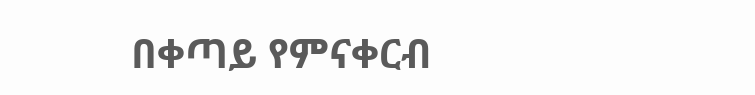በቀጣይ የምናቀርብ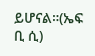ይሆናል።(ኤፍ ቢ ሲ)